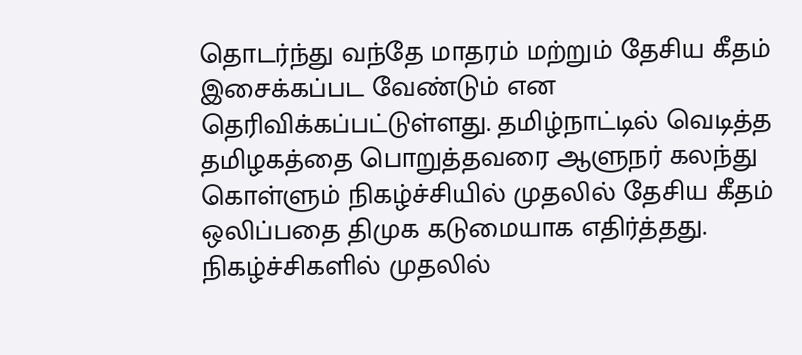தொடர்ந்து வந்தே மாதரம் மற்றும் தேசிய கீதம் இசைக்கப்பட வேண்டும் என தெரிவிக்கப்பட்டுள்ளது. தமிழ்நாட்டில் வெடித்த
தமிழகத்தை பொறுத்தவரை ஆளுநர் கலந்து கொள்ளும் நிகழ்ச்சியில் முதலில் தேசிய கீதம் ஒலிப்பதை திமுக கடுமையாக எதிர்த்தது.
நிகழ்ச்சிகளில் முதலில்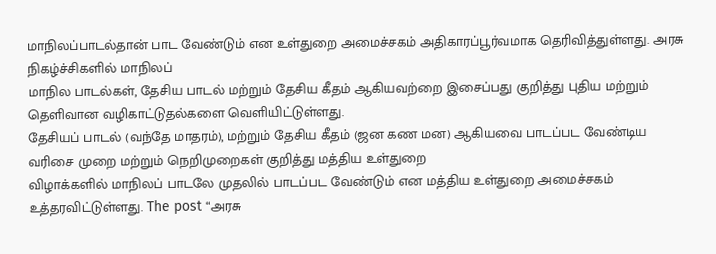மாநிலப்பாடல்தான் பாட வேண்டும் என உள்துறை அமைச்சகம் அதிகாரப்பூர்வமாக தெரிவித்துள்ளது. அரசு நிகழ்ச்சிகளில் மாநிலப்
மாநில பாடல்கள், தேசிய பாடல் மற்றும் தேசிய கீதம் ஆகியவற்றை இசைப்பது குறித்து புதிய மற்றும் தெளிவான வழிகாட்டுதல்களை வெளியிட்டுள்ளது.
தேசியப் பாடல் (வந்தே மாதரம்), மற்றும் தேசிய கீதம் (ஜன கண மன) ஆகியவை பாடப்பட வேண்டிய வரிசை முறை மற்றும் நெறிமுறைகள் குறித்து மத்திய உள்துறை
விழாக்களில் மாநிலப் பாடலே முதலில் பாடப்பட வேண்டும் என மத்திய உள்துறை அமைச்சகம் உத்தரவிட்டுள்ளது. The post “அரசு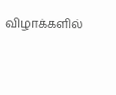விழாக்களில்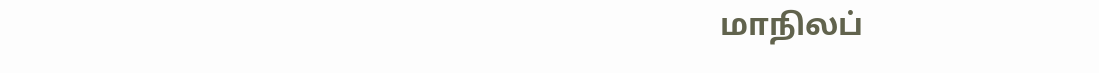மாநிலப்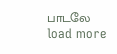பாடலே
load more